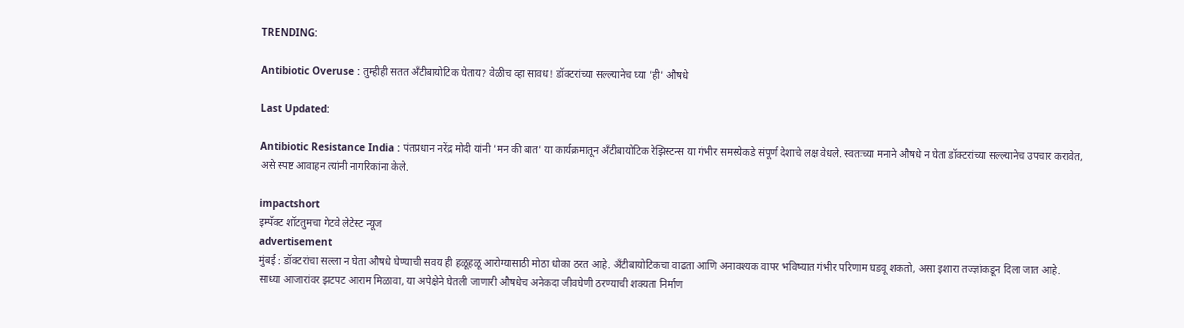TRENDING:

Antibiotic Overuse : तुम्हीही सतत अँटीबायोटिक घेताय? वेळीच व्हा सावध! डॉक्टरांच्या सल्ल्यानेच घ्या 'ही' औषधे

Last Updated:

Antibiotic Resistance India : पंतप्रधान नरेंद्र मोदी यांनी 'मन की बात' या कार्यक्रमातून अँटीबायोटिक रेझिस्टन्स या गंभीर समस्येकडे संपूर्ण देशाचे लक्ष वेधले. स्वतःच्या मनाने औषधे न घेता डॉक्टरांच्या सल्ल्यानेच उपचार करावेत, असे स्पष्ट आवाहन त्यांनी नागरिकांना केले.

impactshort
इम्पॅक्ट शॉटतुमचा गेटवे लेटेस्ट न्यूज
advertisement
मुंबई : डॉक्टरांचा सल्ला न घेता औषधे घेण्याची सवय ही हळूहळू आरोग्यासाठी मोठा धोका ठरत आहे. अँटीबायोटिकचा वाढता आणि अनावश्यक वापर भविष्यात गंभीर परिणाम घडवू शकतो, असा इशारा तज्ज्ञांकडून दिला जात आहे. साध्या आजारांवर झटपट आराम मिळावा, या अपेक्षेने घेतली जाणारी औषधेच अनेकदा जीवघेणी ठरण्याची शक्यता निर्माण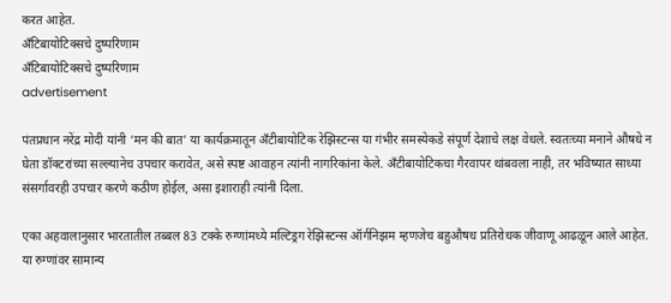करत आहेत.
अँटिबायोटिक्सचे दुष्परिणाम
अँटिबायोटिक्सचे दुष्परिणाम
advertisement

पंतप्रधान नरेंद्र मोदी यांनी ‘मन की बात’ या कार्यक्रमातून अँटीबायोटिक रेझिस्टन्स या गंभीर समस्येकडे संपूर्ण देशाचे लक्ष वेधले. स्वतःच्या मनाने औषधे न घेता डॉक्टरांच्या सल्ल्यानेच उपचार करावेत, असे स्पष्ट आवाहन त्यांनी नागरिकांना केले. अँटीबायोटिकचा गैरवापर थांबवला नाही, तर भविष्यात साध्या संसर्गावरही उपचार करणे कठीण होईल, असा इशाराही त्यांनी दिला.

एका अहवालानुसार भारतातील तब्बल 83 टक्के रुग्णांमध्ये मल्टिड्रग रेझिस्टन्स ऑर्गनिझम म्हणजेच बहुऔषध प्रतिरोधक जीवाणू आढळून आले आहेत. या रुग्णांवर सामान्य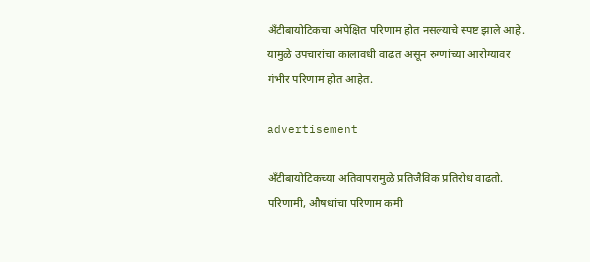अँटीबायोटिकचा अपेक्षित परिणाम होत नसल्याचे स्पष्ट झाले आहे. यामुळे उपचारांचा कालावधी वाढत असून रुग्णांच्या आरोग्यावर गंभीर परिणाम होत आहेत.

advertisement

अँटीबायोटिकच्या अतिवापरामुळे प्रतिजैविक प्रतिरोध वाढतो. परिणामी, औषधांचा परिणाम कमी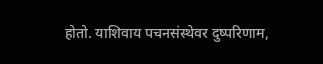होतो. याशिवाय पचनसंस्थेवर दुष्परिणाम,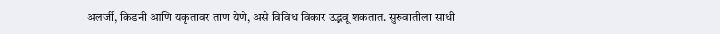अलर्जी, किडनी आणि यकृतावर ताण येणे, असे विविध विकार उद्भवू शकतात. सुरुवातीला साधी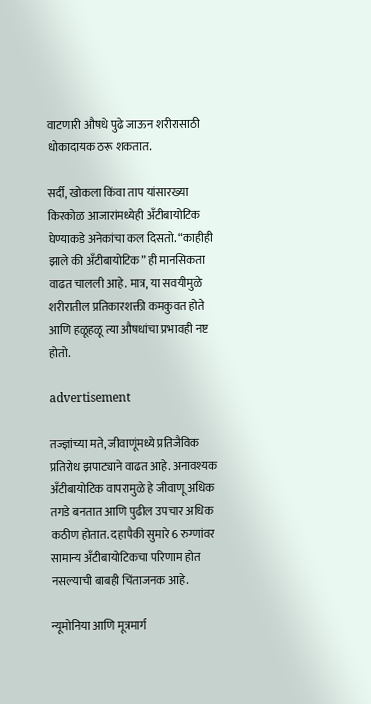वाटणारी औषधे पुढे जाऊन शरीरासाठी धोकादायक ठरू शकतात.

सर्दी, खोकला किंवा ताप यांसारख्या किरकोळ आजारांमध्येही अँटीबायोटिक घेण्याकडे अनेकांचा कल दिसतो. “काहीही झाले की अँटीबायोटिक” ही मानसिकता वाढत चालली आहे. मात्र, या सवयीमुळे शरीरातील प्रतिकारशक्ती कमकुवत होते आणि हळूहळू त्या औषधांचा प्रभावही नष्ट होतो.

advertisement

तज्ज्ञांच्या मते, जीवाणूंमध्ये प्रतिजैविक प्रतिरोध झपाट्याने वाढत आहे. अनावश्यक अँटीबायोटिक वापरामुळे हे जीवाणू अधिक तगडे बनतात आणि पुढील उपचार अधिक कठीण होतात. दहापैकी सुमारे 6 रुग्णांवर सामान्य अँटीबायोटिकचा परिणाम होत नसल्याची बाबही चिंताजनक आहे.

न्यूमोनिया आणि मूत्रमार्ग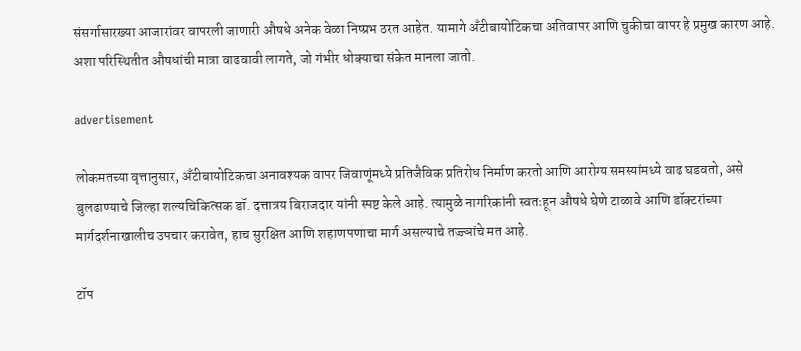संसर्गासारख्या आजारांवर वापरली जाणारी औषधे अनेक वेळा निष्प्रभ ठरत आहेत. यामागे अँटीबायोटिकचा अतिवापर आणि चुकीचा वापर हे प्रमुख कारण आहे. अशा परिस्थितीत औषधांची मात्रा वाढवावी लागते, जो गंभीर धोक्याचा संकेत मानला जातो.

advertisement

लोकमतच्या वृत्तानुसार, अँटीबायोटिकचा अनावश्यक वापर जिवाणूंमध्ये प्रतिजैविक प्रतिरोध निर्माण करतो आणि आरोग्य समस्यांमध्ये वाढ घडवतो, असे बुलढाण्याचे जिल्हा शल्यचिकित्सक डॉ. दत्तात्रय बिराजदार यांनी स्पष्ट केले आहे. त्यामुळे नागरिकांनी स्वतःहून औषधे घेणे टाळावे आणि डॉक्टरांच्या मार्गदर्शनाखालीच उपचार करावेत, हाच सुरक्षित आणि शहाणपणाचा मार्ग असल्याचे तज्ज्ञांचे मत आहे.

टॉप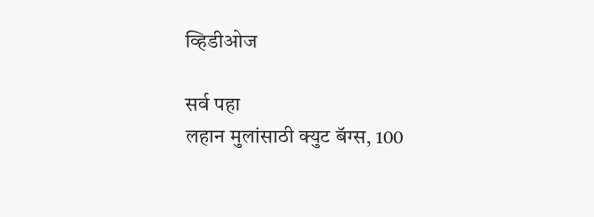व्हिडीओज

सर्व पहा
लहान मुलांसाठी क्युट बॅग्स, 100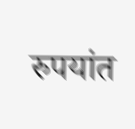रुपयांत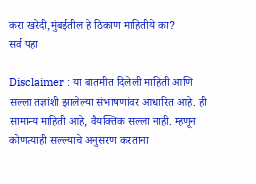करा खरेदी,मुंबईतील हे ठिकाण माहितीये का?
सर्व पहा

Disclaimer : या बातमीत दिलेली माहिती आणि सल्ला तज्ञांशी झालेल्या संभाषणांवर आधारित आहे. ही सामान्य माहिती आहे, वैयक्तिक सल्ला नाही. म्हणून कोणत्याही सल्ल्याचे अनुसरण करताना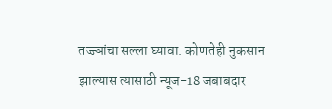तज्ज्ञांचा सल्ला घ्यावा. कोणतेही नुकसान झाल्यास त्यासाठी न्यूज-18 जबाबदार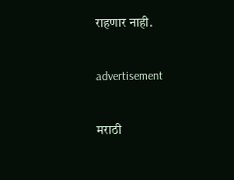राहणार नाही.

advertisement

मराठी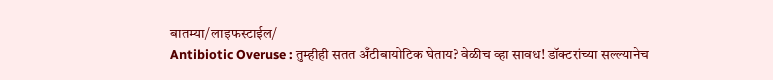बातम्या/लाइफस्टाईल/
Antibiotic Overuse : तुम्हीही सतत अँटीबायोटिक घेताय? वेळीच व्हा सावध! डॉक्टरांच्या सल्ल्यानेच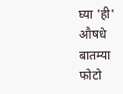घ्या 'ही' औषधे
बातम्या
फोटो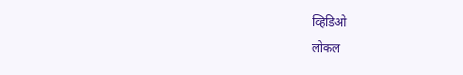व्हिडिओ
लोकल